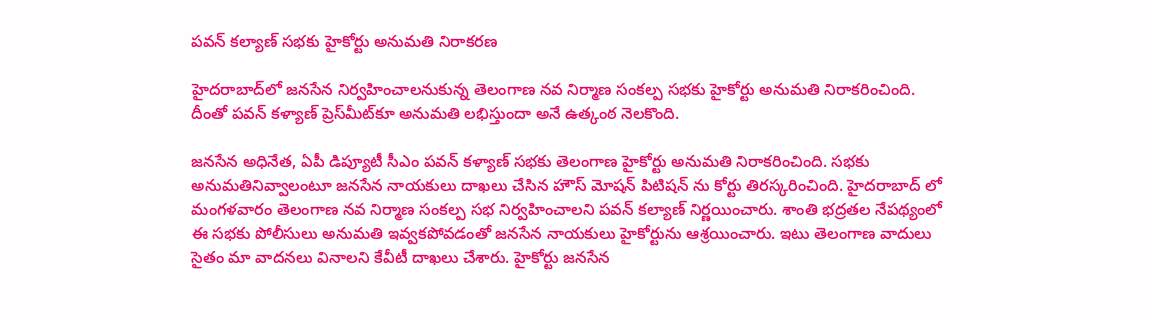పవన్ కల్యాణ్ సభకు హైకోర్టు అనుమతి నిరాకరణ

హైదరాబాద్‌లో జనసేన నిర్వహించాలనుకున్న తెలంగాణ నవ నిర్మాణ సంకల్ప సభకు హైకోర్టు అనుమతి నిరాకరించింది. దీంతో పవన్ కళ్యాణ్ ప్రెస్‌మీట్‌కూ అనుమతి లభిస్తుందా అనే ఉత్కంఠ నెలకొంది.

జనసేన అధినేత, ఏపీ డిప్యూటీ సీఎం పవన్ కళ్యాణ్ సభకు తెలంగాణ హైకోర్టు అనుమతి నిరాకరించింది. సభకు అనుమతినివ్వాలంటూ జనసేన నాయకులు దాఖలు చేసిన హౌస్ మోషన్ పిటిషన్ ను కోర్టు తిరస్కరించింది. హైదరాబాద్ లో మంగళవారం తెలంగాణ నవ నిర్మాణ సంకల్ప సభ నిర్వహించాలని పవన్ కల్యాణ్ నిర్ణయించారు. శాంతి భద్రతల నేపథ్యంలో ఈ సభకు పోలీసులు అనుమతి ఇవ్వకపోవడంతో జనసేన నాయకులు హైకోర్టును ఆశ్రయించారు. ఇటు తెలంగాణ వాదులు సైతం మా వాదనలు వినాలని కేవీటీ దాఖలు చేశారు. హైకోర్టు జనసేన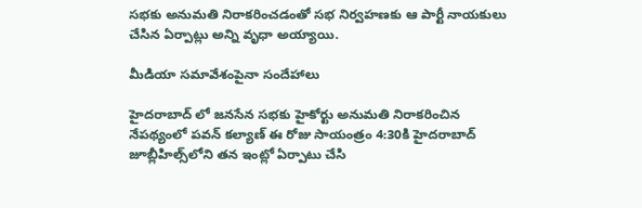సభకు అనుమతి నిరాకరించడంతో సభ నిర్వహణకు ఆ పార్టీ నాయకులు చేసిన ఏర్పాట్లు అన్ని వృధా అయ్యాయి.

మీడియా సమావేశంపైనా సందేహాలు

హైదరాబాద్ లో జనసేన సభకు హైకోర్టు అనుమతి నిరాకరించిన నేపథ్యంలో పవన్ కల్యాణ్ ఈ రోజు సాయంత్రం 4:30కి హైద‌రాబాద్ జూబ్లీహిల్స్‌లోని తన ఇంట్లో ఏర్పాటు చేసి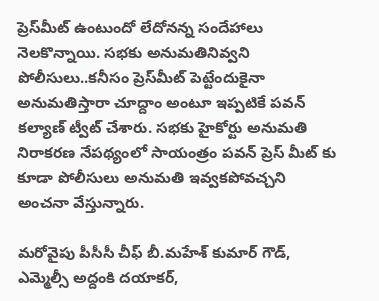ప్రెస్‌మీట్ ఉంటుందో లేదోనన్న సందేహాలు నెలకొన్నాయి. సభకు అనుమతినివ్వని పోలీసులు..కనీసం ప్రెస్‌మీట్ పెట్టేందుకైనా అనుమ‌తిస్తారా చూద్దాం అంటూ ఇప్పటికే పవన్ కల్యాణ్ ట్వీట్‌ చేశారు. సభకు హైకోర్టు అనుమతి నిరాకరణ నేపథ్యంలో సాయంత్రం పవన్ ప్రెస్ మీట్ కు కూడా పోలీసులు అనుమతి ఇవ్వకపోవచ్చని అంచనా వేస్తున్నారు.

మరోవైపు పీసీసీ చీఫ్ బీ.మహేశ్ కుమార్ గౌడ్, ఎమ్మెల్సీ అద్దంకి దయాకర్,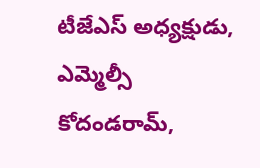టీజేఎస్ అధ్యక్షుడు, ఎమ్మెల్సీ కోదండరామ్,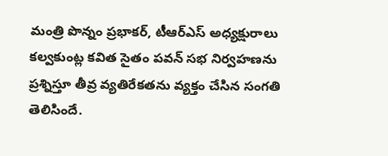మంత్రి పొన్నం ప్రభాకర్, టీఆర్ఎస్ అధ్యక్షురాలు కల్వకుంట్ల కవిత సైతం పవన్ సభ నిర్వహణను ప్రశ్నిస్తూ తీవ్ర వ్యతిరేకతను వ్యక్తం చేసిన సంగతి తెలిసిందే.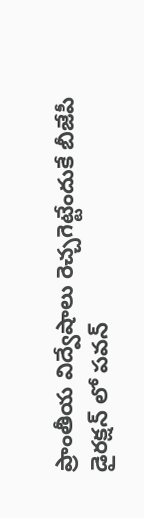ప్రాంతీయ విద్వేషాలు రెచ్చగెట్టేందుకే బీజేపీ డైరక్షన్ లో పవన్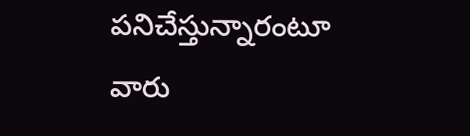పనిచేస్తున్నారంటూ వారు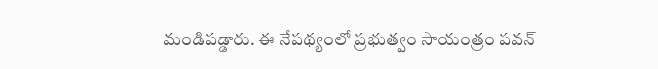మండిపడ్డారు. ఈ నేపథ్యంలో ప్రభుత్వం సాయంత్రం పవన్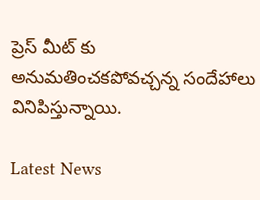ప్రెస్ మీట్ కు అనుమతించకపోవచ్చన్న సందేహాలు వినిపిస్తున్నాయి.

Latest News